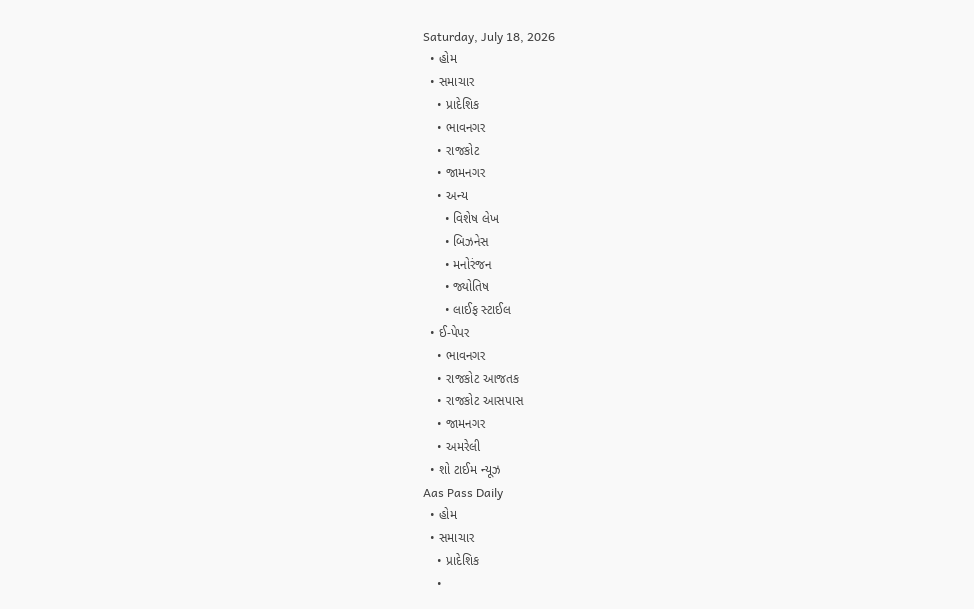Saturday, July 18, 2026
  • હોમ
  • સમાચાર
    • પ્રાદેશિક
    • ભાવનગર
    • રાજકોટ
    • જામનગર
    • અન્ય
      • વિશેષ લેખ
      • બિઝનેસ
      • મનોરંજન
      • જ્યોતિષ
      • લાઈફ સ્ટાઈલ
  • ઈ-પેપર
    • ભાવનગર
    • રાજકોટ આજતક
    • રાજકોટ આસપાસ
    • જામનગર
    • અમરેલી
  • શો ટાઈમ ન્યૂઝ
Aas Pass Daily
  • હોમ
  • સમાચાર
    • પ્રાદેશિક
    •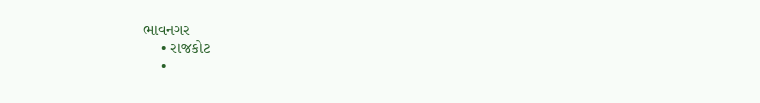ભાવનગર
    • રાજકોટ
    •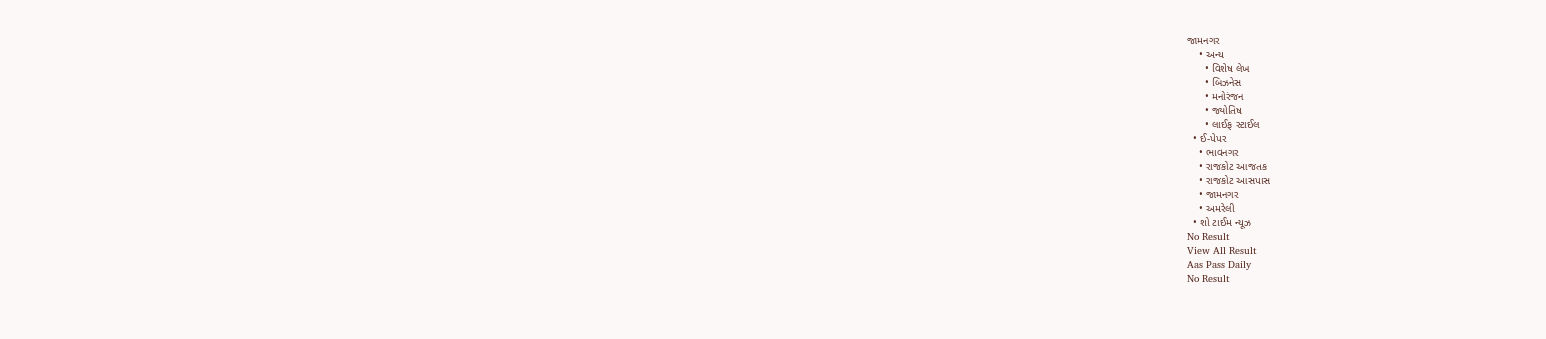જામનગર
    • અન્ય
      • વિશેષ લેખ
      • બિઝનેસ
      • મનોરંજન
      • જ્યોતિષ
      • લાઈફ સ્ટાઈલ
  • ઈ-પેપર
    • ભાવનગર
    • રાજકોટ આજતક
    • રાજકોટ આસપાસ
    • જામનગર
    • અમરેલી
  • શો ટાઈમ ન્યૂઝ
No Result
View All Result
Aas Pass Daily
No Result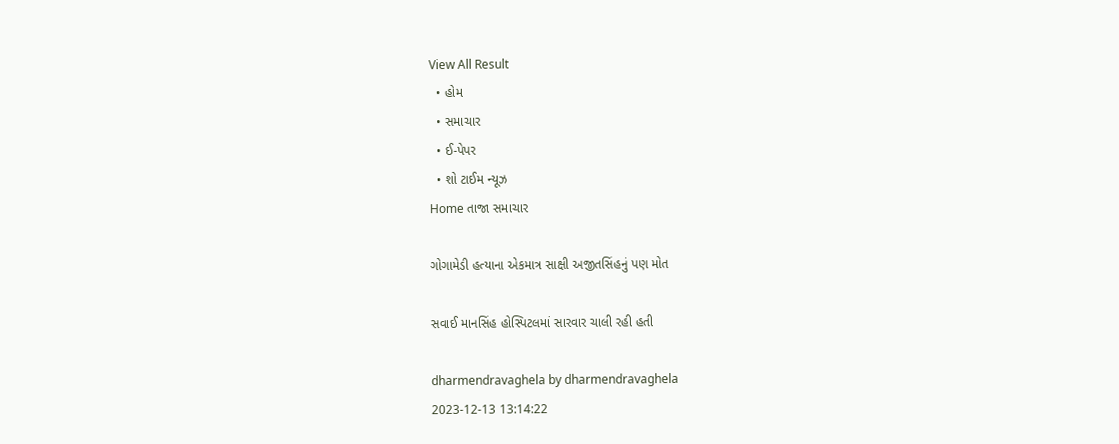View All Result
  • હોમ
  • સમાચાર
  • ઈ-પેપર
  • શો ટાઈમ ન્યૂઝ
Home તાજા સમાચાર

ગોગામેડી હત્યાના એકમાત્ર સાક્ષી અજીતસિંહનું પણ મોત

સવાઈ માનસિંહ હોસ્પિટલમાં સારવાર ચાલી રહી હતી

dharmendravaghela by dharmendravaghela
2023-12-13 13:14:22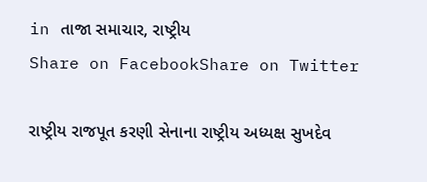in તાજા સમાચાર, રાષ્ટ્રીય
Share on FacebookShare on Twitter

રાષ્ટ્રીય રાજપૂત કરણી સેનાના રાષ્ટ્રીય અધ્યક્ષ સુખદેવ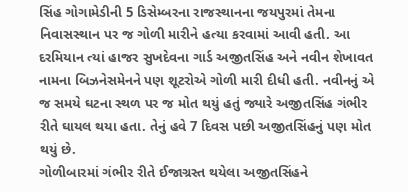સિંહ ગોગામેડીની 5 ડિસેમ્બરના રાજસ્થાનના જયપુરમાં તેમના નિવાસસ્થાન પર જ ગોળી મારીને હત્યા કરવામાં આવી હતી. આ દરમિયાન ત્યાં હાજર સુખદેવના ગાર્ડ અજીતસિંહ અને નવીન શેખાવત નામના બિઝનેસમેનને પણ શૂટરોએ ગોળી મારી દીધી હતી. નવીનનું એ જ સમયે ઘટના સ્થળ પર જ મોત થયું હતું જ્યારે અજીતસિંહ ગંભીર રીતે ઘાયલ થયા હતા. તેનું હવે 7 દિવસ પછી અજીતસિંહનું પણ મોત થયું છે.
ગોળીબારમાં ગંભીર રીતે ઈજાગ્રસ્ત થયેલા અજીતસિંહને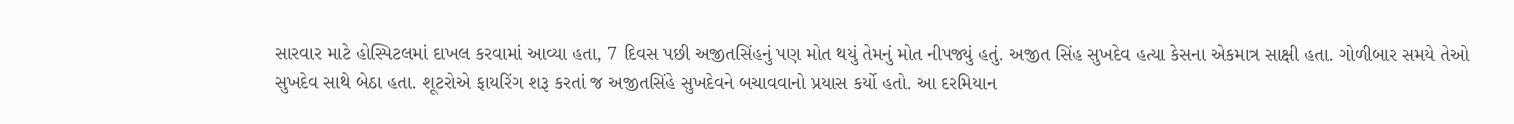સારવાર માટે હોસ્પિટલમાં દાખલ કરવામાં આવ્યા હતા, 7 દિવસ પછી અજીતસિંહનું પણ મોત થયું તેમનું મોત નીપજ્યું હતું. અજીત સિંહ સુખદેવ હત્યા કેસના એકમાત્ર સાક્ષી હતા. ગોળીબાર સમયે તેઓ સુખદેવ સાથે બેઠા હતા. શૂટરોએ ફાયરિંગ શરૂ કરતાં જ અજીતસિંહે સુખદેવને બચાવવાનો પ્રયાસ કર્યો હતો. આ દરમિયાન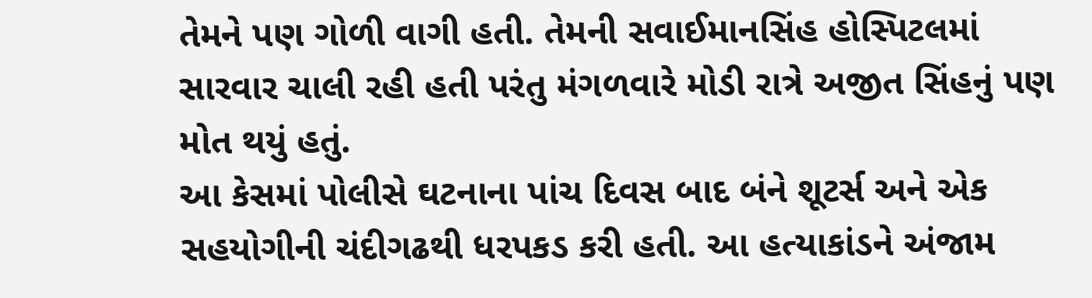તેમને પણ ગોળી વાગી હતી. તેમની સવાઈમાનસિંહ હોસ્પિટલમાં સારવાર ચાલી રહી હતી પરંતુ મંગળવારે મોડી રાત્રે અજીત સિંહનું પણ મોત થયું હતું.
આ કેસમાં પોલીસે ઘટનાના પાંચ દિવસ બાદ બંને શૂટર્સ અને એક સહયોગીની ચંદીગઢથી ધરપકડ કરી હતી. આ હત્યાકાંડને અંજામ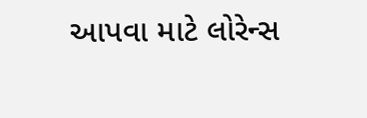આપવા માટે લોરેન્સ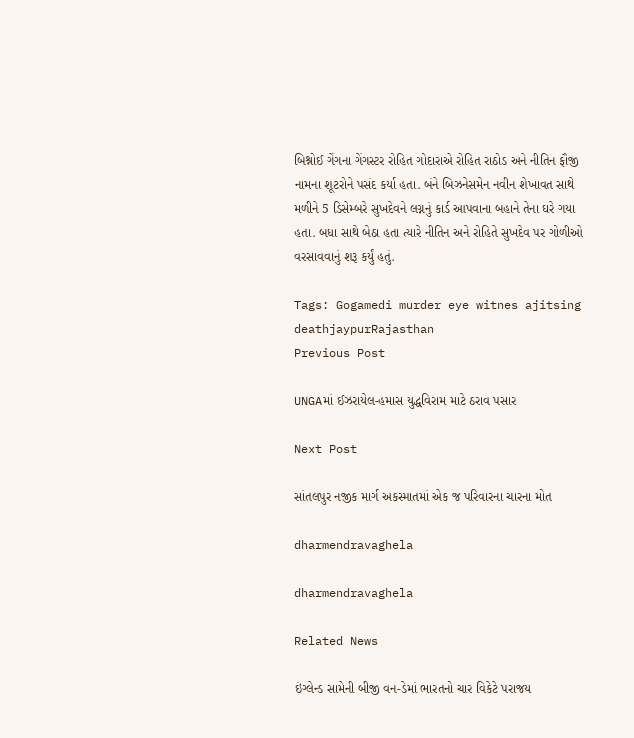બિશ્નોઈ ગેંગના ગેંગસ્ટર રોહિત ગોદારાએ રોહિત રાઠોડ અને નીતિન ફૌજી નામના શૂટરોને પસંદ કર્યા હતા. બંને બિઝનેસમેન નવીન શેખાવત સાથે મળીને 5 ડિસેમ્બરે સુખદેવને લગ્નનું કાર્ડ આપવાના બહાને તેના ઘરે ગયા હતા. બધા સાથે બેઠા હતા ત્યારે નીતિન અને રોહિતે સુખદેવ પર ગોળીઓ વરસાવવાનું શરૂ કર્યું હતું.

Tags: Gogamedi murder eye witnes ajitsing deathjaypurRajasthan
Previous Post

UNGAમાં ઈઝરાયેલ-હમાસ યુદ્ધવિરામ માટે ઠરાવ પસાર

Next Post

સાંતલપુર નજીક માર્ગ અકસ્માતમાં એક જ પરિવારના ચારના મોત

dharmendravaghela

dharmendravaghela

Related News

ઇંગ્લેન્ડ સામેની બીજી વન-ડેમાં ભારતનો ચાર વિકેટે પરાજય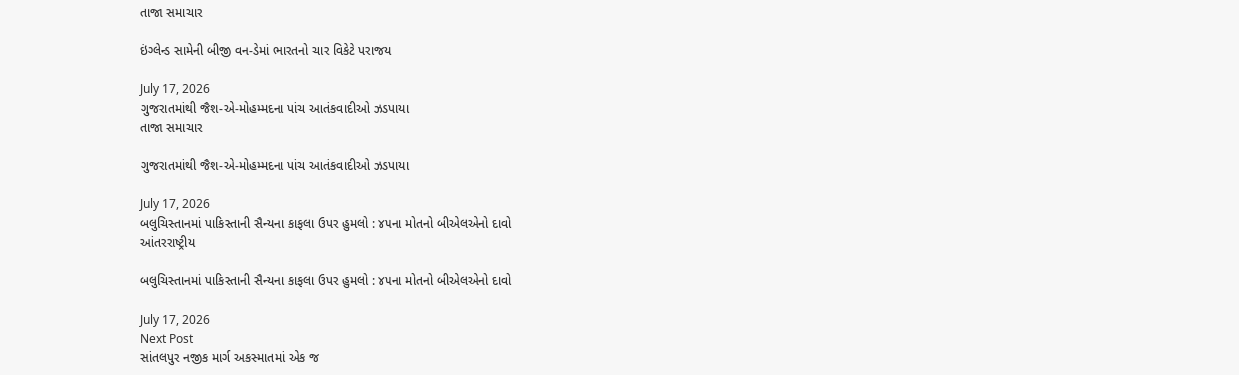તાજા સમાચાર

ઇંગ્લેન્ડ સામેની બીજી વન-ડેમાં ભારતનો ચાર વિકેટે પરાજય

July 17, 2026
ગુજરાતમાંથી જૈશ-એ-મોહમ્મદના પાંચ આતંકવાદીઓ ઝડપાયા
તાજા સમાચાર

ગુજરાતમાંથી જૈશ-એ-મોહમ્મદના પાંચ આતંકવાદીઓ ઝડપાયા

July 17, 2026
બલુચિસ્તાનમાં પાકિસ્તાની સૈન્યના કાફલા ઉપર હુમલો : ૪૫ના મોતનો બીએલએનો દાવો
આંતરરાષ્ટ્રીય

બલુચિસ્તાનમાં પાકિસ્તાની સૈન્યના કાફલા ઉપર હુમલો : ૪૫ના મોતનો બીએલએનો દાવો

July 17, 2026
Next Post
સાંતલપુર નજીક માર્ગ અકસ્માતમાં એક જ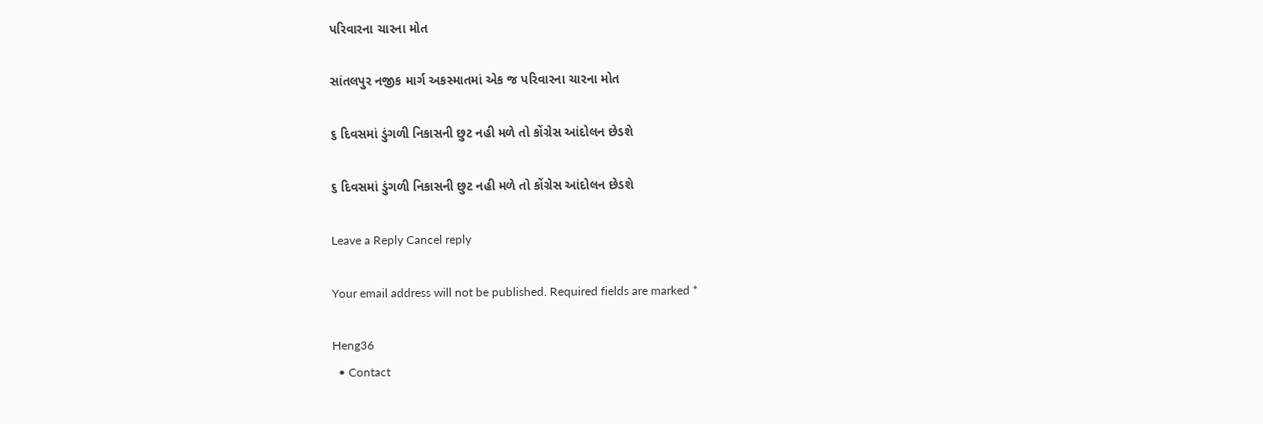પરિવારના ચારના મોત

સાંતલપુર નજીક માર્ગ અકસ્માતમાં એક જ પરિવારના ચારના મોત

૬ દિવસમાં ડુંગળી નિકાસની છુટ નહી મળે તો કોંગ્રેસ આંદોલન છેડશે

૬ દિવસમાં ડુંગળી નિકાસની છુટ નહી મળે તો કોંગ્રેસ આંદોલન છેડશે

Leave a Reply Cancel reply

Your email address will not be published. Required fields are marked *

Heng36
  • Contact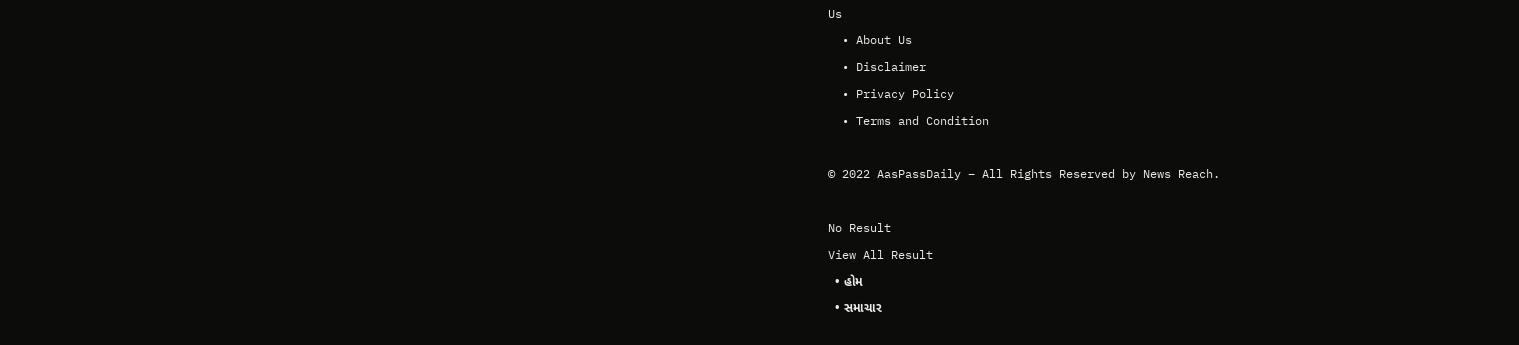Us
  • About Us
  • Disclaimer
  • Privacy Policy
  • Terms and Condition

© 2022 AasPassDaily – All Rights Reserved by News Reach.

No Result
View All Result
  • હોમ
  • સમાચાર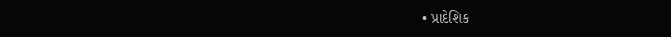• પ્રાદેશિક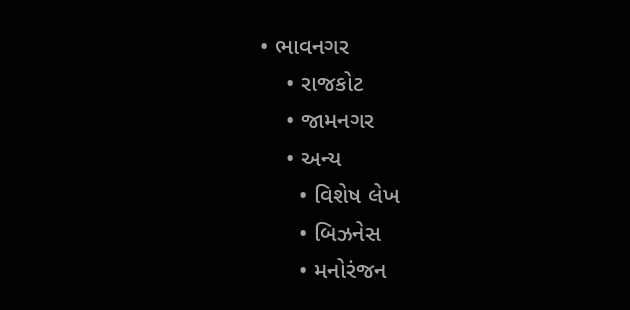• ભાવનગર
    • રાજકોટ
    • જામનગર
    • અન્ય
      • વિશેષ લેખ
      • બિઝનેસ
      • મનોરંજન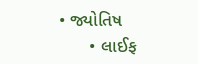• જ્યોતિષ
      • લાઈફ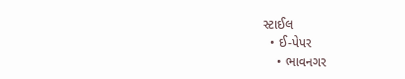સ્ટાઈલ
  • ઈ-પેપર
    • ભાવનગર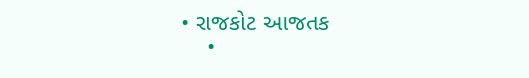• રાજકોટ આજતક
    •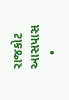રાજકોટ આસપાસ
    •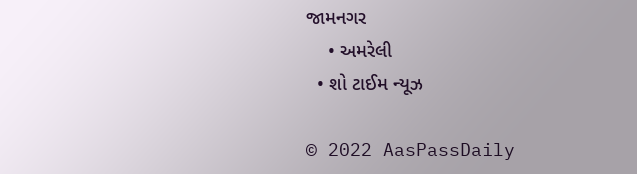જામનગર
    • અમરેલી
  • શો ટાઈમ ન્યૂઝ

© 2022 AasPassDaily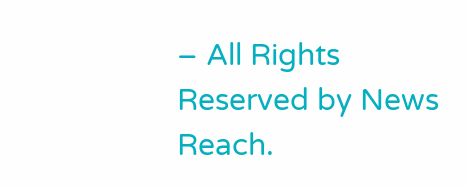– All Rights Reserved by News Reach.